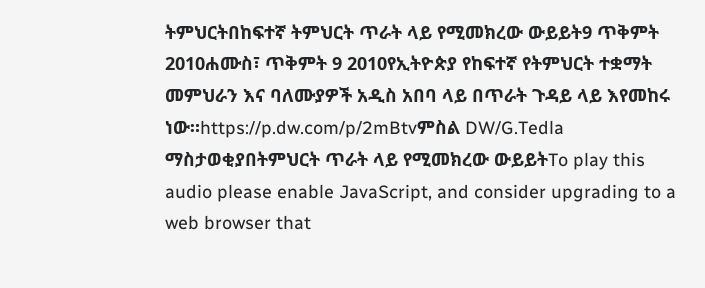ትምህርትበከፍተኛ ትምህርት ጥራት ላይ የሚመክረው ውይይት9 ጥቅምት 2010ሐሙስ፣ ጥቅምት 9 2010የኢትዮጵያ የከፍተኛ የትምህርት ተቋማት መምህራን እና ባለሙያዎች አዲስ አበባ ላይ በጥራት ጉዳይ ላይ እየመከሩ ነው።https://p.dw.com/p/2mBtvምስል DW/G.Tedla ማስታወቂያበትምህርት ጥራት ላይ የሚመክረው ውይይትTo play this audio please enable JavaScript, and consider upgrading to a web browser that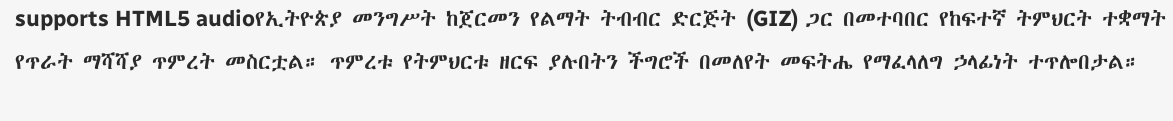supports HTML5 audioየኢትዮጵያ መንግሥት ከጀርመን የልማት ትብብር ድርጅት (GIZ) ጋር በመተባበር የከፍተኛ ትምህርት ተቋማት የጥራት ማሻሻያ ጥምረት መስርቷል። ጥምረቱ የትምህርቱ ዘርፍ ያሉበትን ችግሮች በመለየት መፍትሔ የማፈላለግ ኃላፊነት ተጥሎበታል።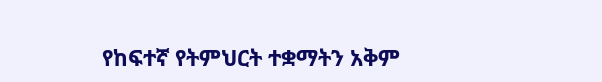የከፍተኛ የትምህርት ተቋማትን አቅም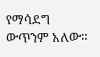የማሳደግ ውጥንም አለው።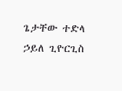ጌታቸው ተድላ ኃይለ ጊዮርጊስ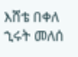እሸቴ በቀለ ኂሩት መለሰ